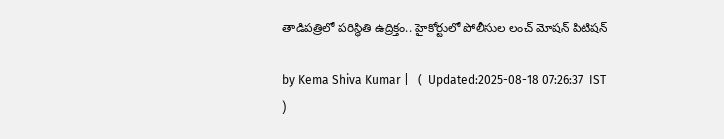తాడిపత్రిలో పరిస్థితి ఉద్రిక్తం.. హైకోర్టులో పోలీసుల లంచ్‌ మోషన్‌ పిటిషన్‌

by Kema Shiva Kumar |   (  Updated:2025-08-18 07:26:37  IST  )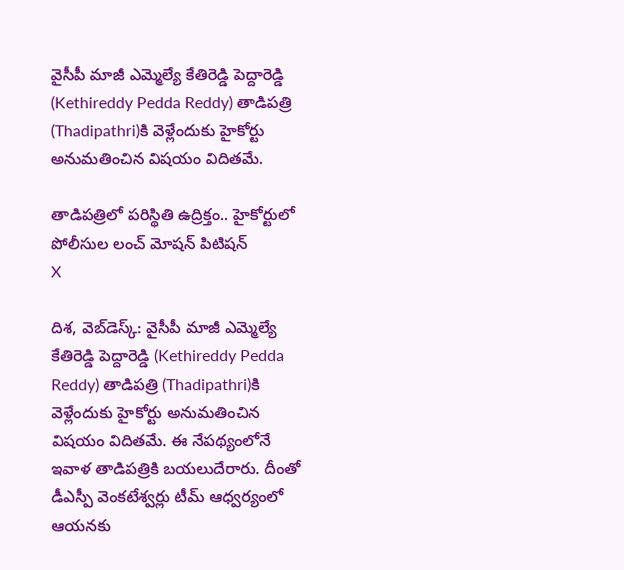వైసీపీ మాజీ ఎమ్మెల్యే కేతిరెడ్డి పెద్దారెడ్డి (Kethireddy Pedda Reddy) తాడిపత్రి (Thadipathri)కి వెళ్లేందుకు హైకోర్టు అనుమతించిన విషయం విదితమే.

తాడిపత్రిలో పరిస్థితి ఉద్రిక్తం.. హైకోర్టులో పోలీసుల లంచ్‌ మోషన్‌ పిటిషన్‌
X

దిశ, వెబ్‌డెస్క్: వైసీపీ మాజీ ఎమ్మెల్యే కేతిరెడ్డి పెద్దారెడ్డి (Kethireddy Pedda Reddy) తాడిపత్రి (Thadipathri)కి వెళ్లేందుకు హైకోర్టు అనుమతించిన విషయం విదితమే. ఈ నేపథ్యంలోనే ఇవాళ తాడిపత్రికి బయలుదేరారు. దీంతో డీఎస్పీ వెంకటేశ్వర్లు టీమ్ ఆధ్వర్యంలో ఆయనకు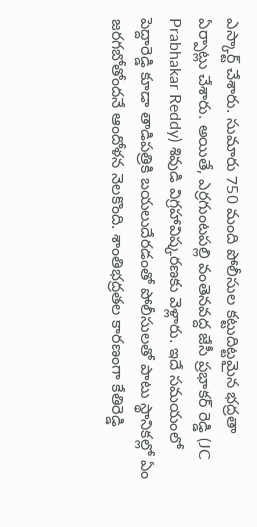ఎస్కార్ట్ చేశారు. సుమారు 750 మంది పోలీసుల కట్టుదిట్టమైన భద్రతా ఏర్పాట్లు చేశారు. అయితే, ఎర్రగుంటపల్లి వంతెనవద్ద జేసీ ప్రభాకర్ రెడ్డి (JC Prabhakar Reddy) శివుడి విగ్రహావిష్కరణకు వెళ్లారు. ఇదే సమయంలో పెద్దారెడ్డి కూడా తాడిపత్రికి బయలుదేరడంతో పోలీసులతో పాటు స్థానికల్లో ఏం జరగబోతోందనే ఆందోళన నెలకొంది. శాంతిభద్రతల కారణంగా కేతిరెడ్డి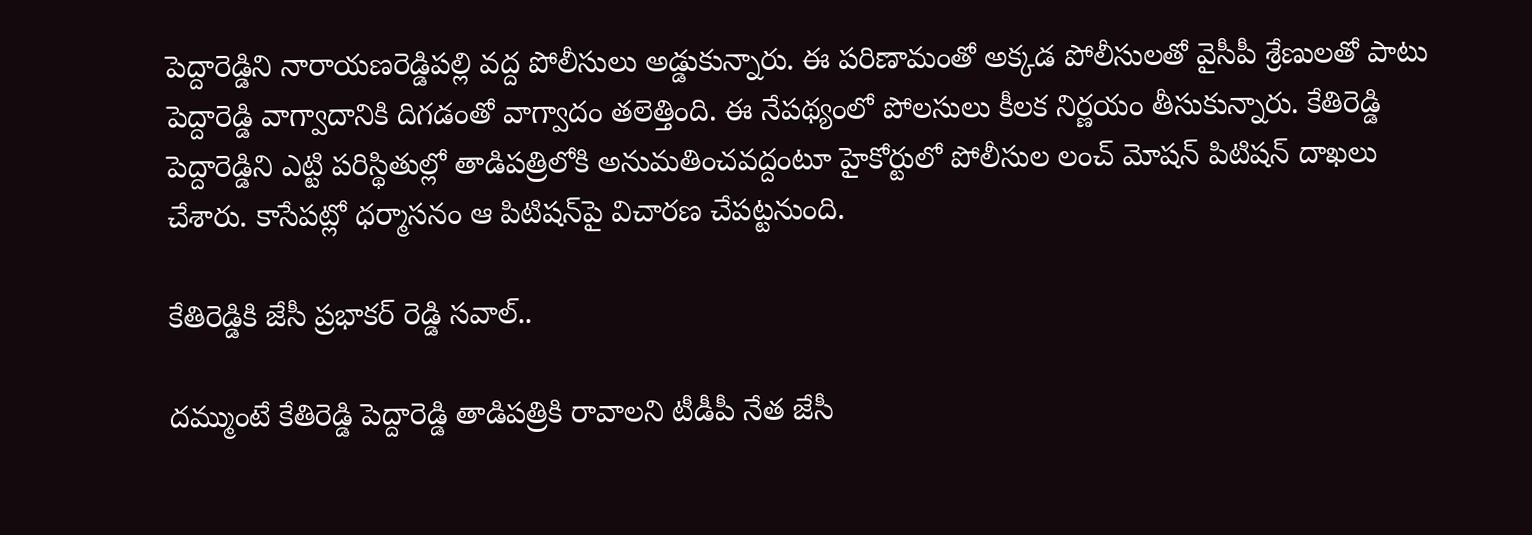పెద్దారెడ్డిని నారాయణరెడ్డిపల్లి వద్ద పోలీసులు అడ్డుకున్నారు. ఈ పరిణామంతో అక్కడ పోలీసులతో వైసీపీ శ్రేణులతో పాటు పెద్దారెడ్డి వాగ్వాదానికి దిగడంతో వాగ్వాదం తలెత్తింది. ఈ నేపథ్యంలో పోలసులు కీలక నిర్ణయం తీసుకున్నారు. కేతిరెడ్డి పెద్దారెడ్డిని ఎట్టి పరిస్థితుల్లో తాడిపత్రిలోకి అనుమతించవద్దంటూ హైకోర్టులో పోలీసుల లంచ్‌ మోషన్‌ పిటిషన్‌ దాఖలు చేశారు. కాసేపట్లో ధర్మాసనం ఆ పిటిషన్‌పై విచారణ చేపట్టనుంది.

కేతిరెడ్డికి జేసీ ప్రభాకర్ రెడ్డి సవాల్..

దమ్ముంటే కేతిరెడ్డి పెద్దారెడ్డి తాడిపత్రికి రావాలని టీడీపీ నేత జేసీ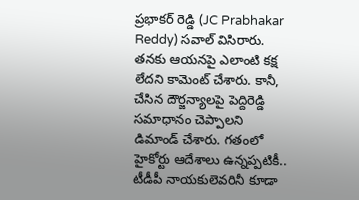ప్రభాకర్ రెడ్డి (JC Prabhakar Reddy) సవాల్ విసిరారు. తనకు ఆయనపై ఎలాంటి కక్ష లేదని కామెంట్ చేశారు. కానీ, చేసిన దౌర్జన్యాలపై పెద్దిరెడ్డి సమాధానం చెప్పాలని డిమాండ్ చేశారు. గతంలో హైకోర్టు ఆదేశాలు ఉన్నప్పటికీ.. టీడీపీ నాయకులెవరినీ కూడా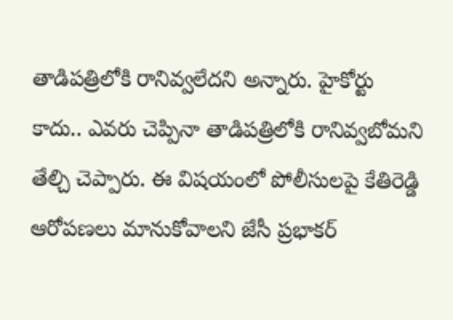తాడిపత్రిలోకి రానివ్వలేదని అన్నారు. హైకోర్టు కాదు.. ఎవరు చెప్పినా తాడిపత్రిలోకి రానివ్వబోమని తేల్చి చెప్పారు. ఈ విషయంలో పోలీసులపై కేతిరెడ్డి ఆరోపణలు మానుకోవాలని జేసీ ప్రభాకర్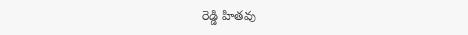రెడ్డి హితవు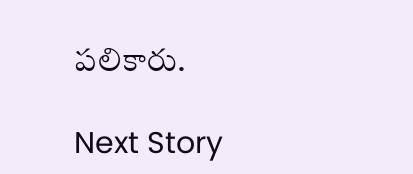పలికారు.

Next Story